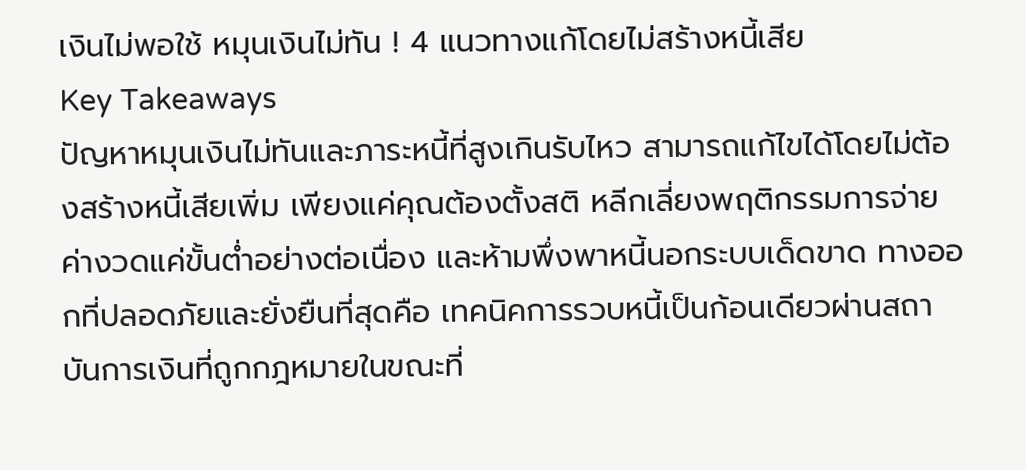เงินไม่พอใช้ หมุนเงินไม่ทัน ! 4 แนวทางแก้โดยไม่สร้างหนี้เสีย
Key Takeaways
ปัญหาหมุนเงินไม่ทันและภาระหนี้ที่สูงเกินรับไหว สามารถแก้ไขได้โดยไม่ต้องสร้างหนี้เสียเพิ่ม เพียงแค่คุณต้องตั้งสติ หลีกเลี่ยงพฤติกรรมการจ่ายค่างวดแค่ขั้นต่ำอย่างต่อเนื่อง และห้ามพึ่งพาหนี้นอกระบบเด็ดขาด ทางออกที่ปลอดภัยและยั่งยืนที่สุดคือ เทคนิคการรวบหนี้เป็นก้อนเดียวผ่านสถาบันการเงินที่ถูกกฎหมายในขณะที่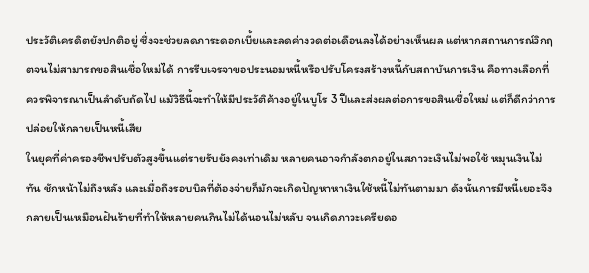ประวัติเครดิตยังปกติอยู่ ซึ่งจะช่วยลดภาระดอกเบี้ยและลดค่างวดต่อเดือนลงได้อย่างเห็นผล แต่หากสถานการณ์วิกฤตจนไม่สามารถขอสินเชื่อใหม่ได้ การรีบเจรจาขอประนอมหนี้หรือปรับโครงสร้างหนี้กับสถาบันการเงิน คือทางเลือกที่ควรพิจารณาเป็นลำดับถัดไป แม้วิธีนี้จะทำให้มีประวัติค้างอยู่ในบูโร 3 ปีและส่งผลต่อการขอสินเชื่อใหม่ แต่ก็ดีกว่าการปล่อยให้กลายเป็นหนี้เสีย
ในยุคที่ค่าครองชีพปรับตัวสูงขึ้นแต่รายรับยังคงเท่าเดิม หลายคนอาจกำลังตกอยู่ในสภาวะเงินไม่พอใช้ หมุนเงินไม่ทัน ชักหน้าไม่ถึงหลัง และเมื่อถึงรอบบิลที่ต้องจ่ายก็มักจะเกิดปัญหาหาเงินใช้หนี้ไม่ทันตามมา ดังนั้นการมีหนี้เยอะจึงกลายเป็นเหมือนฝันร้ายที่ทำให้หลายคนกินไม่ได้นอนไม่หลับ จนเกิดภาวะเครียดอ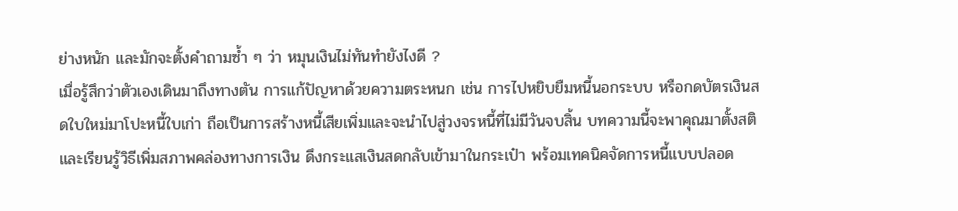ย่างหนัก และมักจะตั้งคำถามซ้ำ ๆ ว่า หมุนเงินไม่ทันทำยังไงดี ?
เมื่อรู้สึกว่าตัวเองเดินมาถึงทางตัน การแก้ปัญหาด้วยความตระหนก เช่น การไปหยิบยืมหนี้นอกระบบ หรือกดบัตรเงินสดใบใหม่มาโปะหนี้ใบเก่า ถือเป็นการสร้างหนี้เสียเพิ่มและจะนำไปสู่วงจรหนี้ที่ไม่มีวันจบสิ้น บทความนี้จะพาคุณมาตั้งสติและเรียนรู้วิธีเพิ่มสภาพคล่องทางการเงิน ดึงกระแสเงินสดกลับเข้ามาในกระเป๋า พร้อมเทคนิคจัดการหนี้แบบปลอด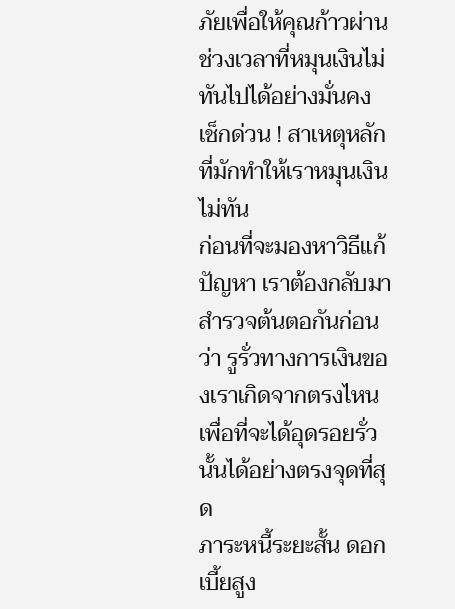ภัยเพื่อให้คุณก้าวผ่านช่วงเวลาที่หมุนเงินไม่ทันไปได้อย่างมั่นคง
เช็กด่วน ! สาเหตุหลักที่มักทำให้เราหมุนเงินไม่ทัน
ก่อนที่จะมองหาวิธีแก้ปัญหา เราต้องกลับมาสำรวจต้นตอกันก่อนว่า รูรั่วทางการเงินของเราเกิดจากตรงไหน เพื่อที่จะได้อุดรอยรั่วนั้นได้อย่างตรงจุดที่สุด
ภาระหนี้ระยะสั้น ดอกเบี้ยสูง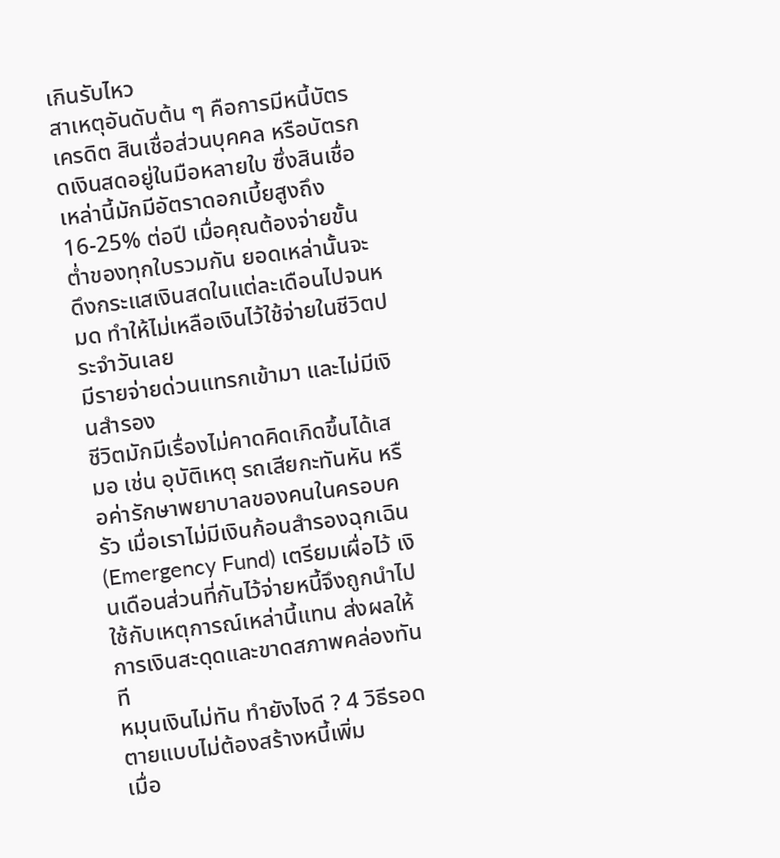เกินรับไหว
สาเหตุอันดับต้น ๆ คือการมีหนี้บัตรเครดิต สินเชื่อส่วนบุคคล หรือบัตรกดเงินสดอยู่ในมือหลายใบ ซึ่งสินเชื่อเหล่านี้มักมีอัตราดอกเบี้ยสูงถึง 16-25% ต่อปี เมื่อคุณต้องจ่ายขั้นต่ำของทุกใบรวมกัน ยอดเหล่านั้นจะดึงกระแสเงินสดในแต่ละเดือนไปจนหมด ทำให้ไม่เหลือเงินไว้ใช้จ่ายในชีวิตประจำวันเลย
มีรายจ่ายด่วนแทรกเข้ามา และไม่มีเงินสำรอง
ชีวิตมักมีเรื่องไม่คาดคิดเกิดขึ้นได้เสมอ เช่น อุบัติเหตุ รถเสียกะทันหัน หรือค่ารักษาพยาบาลของคนในครอบครัว เมื่อเราไม่มีเงินก้อนสำรองฉุกเฉิน (Emergency Fund) เตรียมเผื่อไว้ เงินเดือนส่วนที่กันไว้จ่ายหนี้จึงถูกนำไปใช้กับเหตุการณ์เหล่านี้แทน ส่งผลให้การเงินสะดุดและขาดสภาพคล่องทันที
หมุนเงินไม่ทัน ทำยังไงดี ? 4 วิธีรอดตายแบบไม่ต้องสร้างหนี้เพิ่ม
เมื่อ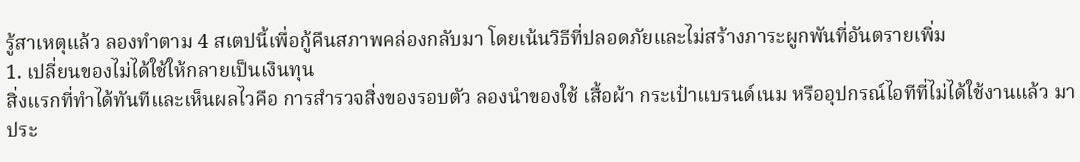รู้สาเหตุแล้ว ลองทำตาม 4 สเตปนี้เพื่อกู้คืนสภาพคล่องกลับมา โดยเน้นวิธีที่ปลอดภัยและไม่สร้างภาระผูกพันที่อันตรายเพิ่ม
1. เปลี่ยนของไม่ได้ใช้ให้กลายเป็นเงินทุน
สิ่งแรกที่ทำได้ทันทีและเห็นผลไวคือ การสำรวจสิ่งของรอบตัว ลองนำของใช้ เสื้อผ้า กระเป๋าแบรนด์เนม หรืออุปกรณ์ไอทีที่ไม่ได้ใช้งานแล้ว มาประ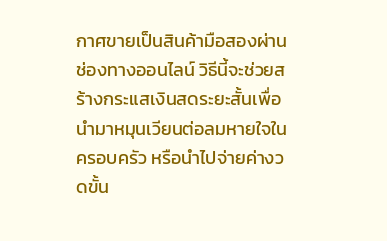กาศขายเป็นสินค้ามือสองผ่านช่องทางออนไลน์ วิธีนี้จะช่วยสร้างกระแสเงินสดระยะสั้นเพื่อนำมาหมุนเวียนต่อลมหายใจในครอบครัว หรือนำไปจ่ายค่างวดขั้น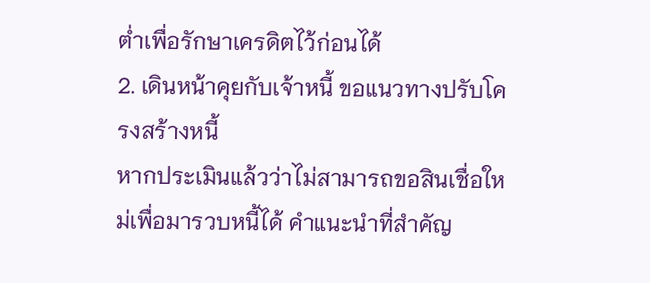ต่ำเพื่อรักษาเครดิตไว้ก่อนได้
2. เดินหน้าคุยกับเจ้าหนี้ ขอแนวทางปรับโครงสร้างหนี้
หากประเมินแล้วว่าไม่สามารถขอสินเชื่อใหม่เพื่อมารวบหนี้ได้ คำแนะนำที่สำคัญ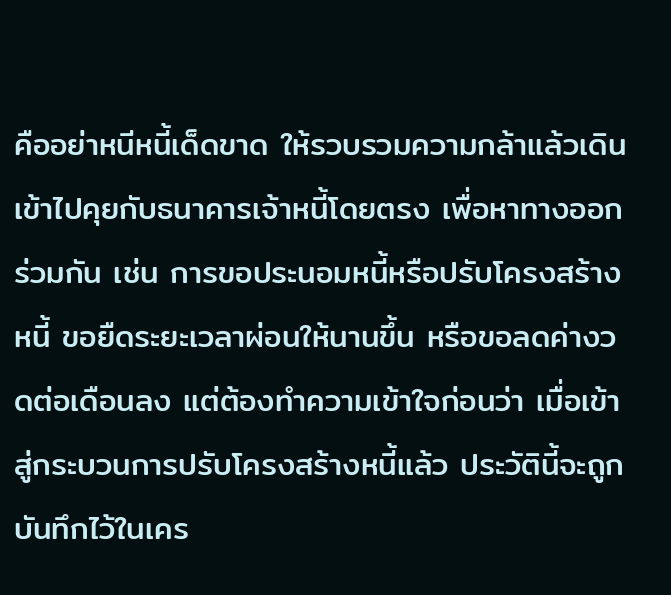คืออย่าหนีหนี้เด็ดขาด ให้รวบรวมความกล้าแล้วเดินเข้าไปคุยกับธนาคารเจ้าหนี้โดยตรง เพื่อหาทางออกร่วมกัน เช่น การขอประนอมหนี้หรือปรับโครงสร้างหนี้ ขอยืดระยะเวลาผ่อนให้นานขึ้น หรือขอลดค่างวดต่อเดือนลง แต่ต้องทำความเข้าใจก่อนว่า เมื่อเข้าสู่กระบวนการปรับโครงสร้างหนี้แล้ว ประวัตินี้จะถูกบันทึกไว้ในเคร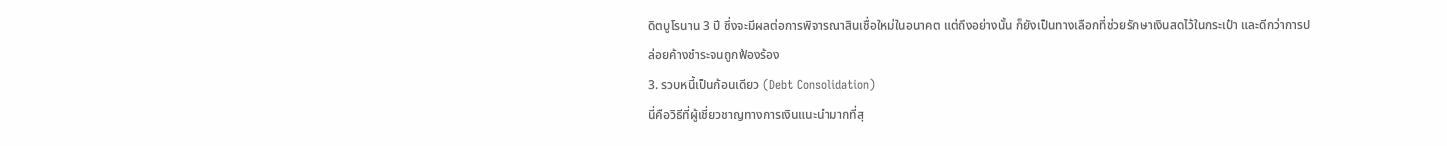ดิตบูโรนาน 3 ปี ซึ่งจะมีผลต่อการพิจารณาสินเชื่อใหม่ในอนาคต แต่ถึงอย่างนั้น ก็ยังเป็นทางเลือกที่ช่วยรักษาเงินสดไว้ในกระเป๋า และดีกว่าการปล่อยค้างชำระจนถูกฟ้องร้อง
3. รวบหนี้เป็นก้อนเดียว (Debt Consolidation)
นี่คือวิธีที่ผู้เชี่ยวชาญทางการเงินแนะนำมากที่สุ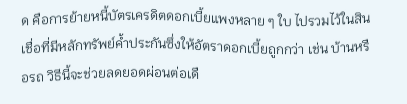ด คือการย้ายหนี้บัตรเครดิตดอกเบี้ยแพงหลาย ๆ ใบ ไปรวมไว้ในสินเชื่อที่มีหลักทรัพย์ค้ำประกันซึ่งให้อัตราดอกเบี้ยถูกกว่า เช่น บ้านหรือรถ วิธีนี้จะช่วยลดยอดผ่อนต่อเดื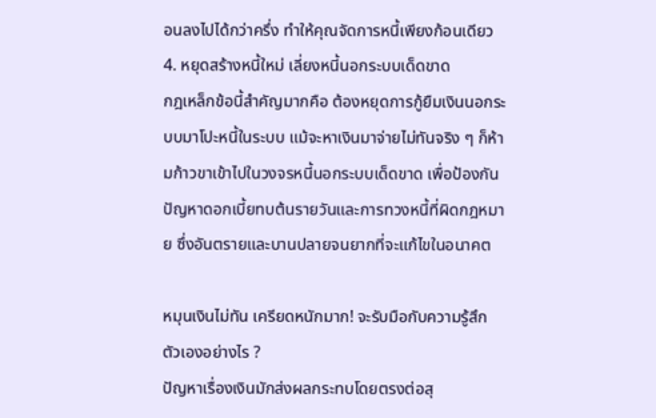อนลงไปได้กว่าครึ่ง ทำให้คุณจัดการหนี้เพียงก้อนเดียว
4. หยุดสร้างหนี้ใหม่ เลี่ยงหนี้นอกระบบเด็ดขาด
กฎเหล็กข้อนี้สำคัญมากคือ ต้องหยุดการกู้ยืมเงินนอกระบบมาโปะหนี้ในระบบ แม้จะหาเงินมาจ่ายไม่ทันจริง ๆ ก็ห้ามก้าวขาเข้าไปในวงจรหนี้นอกระบบเด็ดขาด เพื่อป้องกันปัญหาดอกเบี้ยทบต้นรายวันและการทวงหนี้ที่ผิดกฎหมาย ซึ่งอันตรายและบานปลายจนยากที่จะแก้ไขในอนาคต

หมุนเงินไม่ทัน เครียดหนักมาก! จะรับมือกับความรู้สึกตัวเองอย่างไร ?
ปัญหาเรื่องเงินมักส่งผลกระทบโดยตรงต่อสุ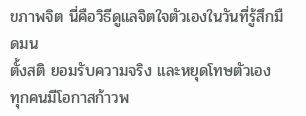ขภาพจิต นี่คือวิธีดูแลจิตใจตัวเองในวันที่รู้สึกมืดมน
ตั้งสติ ยอมรับความจริง และหยุดโทษตัวเอง
ทุกคนมีโอกาสก้าวพ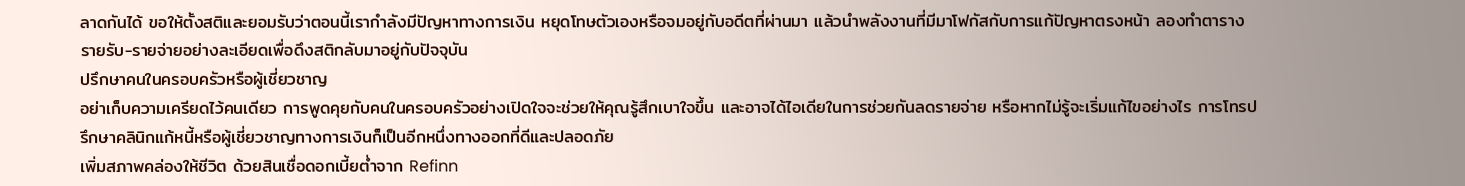ลาดกันได้ ขอให้ตั้งสติและยอมรับว่าตอนนี้เรากำลังมีปัญหาทางการเงิน หยุดโทษตัวเองหรือจมอยู่กับอดีตที่ผ่านมา แล้วนำพลังงานที่มีมาโฟกัสกับการแก้ปัญหาตรงหน้า ลองทำตารางรายรับ-รายจ่ายอย่างละเอียดเพื่อดึงสติกลับมาอยู่กับปัจจุบัน
ปรึกษาคนในครอบครัวหรือผู้เชี่ยวชาญ
อย่าเก็บความเครียดไว้คนเดียว การพูดคุยกับคนในครอบครัวอย่างเปิดใจจะช่วยให้คุณรู้สึกเบาใจขึ้น และอาจได้ไอเดียในการช่วยกันลดรายจ่าย หรือหากไม่รู้จะเริ่มแก้ไขอย่างไร การโทรปรึกษาคลินิกแก้หนี้หรือผู้เชี่ยวชาญทางการเงินก็เป็นอีกหนึ่งทางออกที่ดีและปลอดภัย
เพิ่มสภาพคล่องให้ชีวิต ด้วยสินเชื่อดอกเบี้ยต่ำจาก Refinn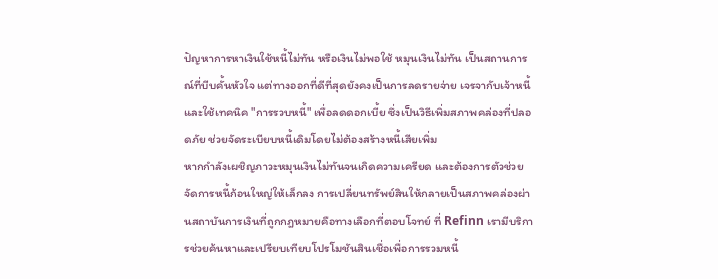ปัญหาการหาเงินใช้หนี้ไม่ทัน หรือเงินไม่พอใช้ หมุนเงินไม่ทัน เป็นสถานการณ์ที่บีบคั้นหัวใจ แต่ทางออกที่ดีที่สุดยังคงเป็นการลดรายจ่าย เจรจากับเจ้าหนี้ และใช้เทคนิค "การรวบหนี้" เพื่อลดดอกเบี้ย ซึ่งเป็นวิธีเพิ่มสภาพคล่องที่ปลอดภัย ช่วยจัดระเบียบหนี้เดิมโดยไม่ต้องสร้างหนี้เสียเพิ่ม
หากกำลังเผชิญภาวะหมุนเงินไม่ทันจนเกิดความเครียด และต้องการตัวช่วยจัดการหนี้ก้อนใหญ่ให้เล็กลง การเปลี่ยนทรัพย์สินให้กลายเป็นสภาพคล่องผ่านสถาบันการเงินที่ถูกกฎหมายคือทางเลือกที่ตอบโจทย์ ที่ Refinn เรามีบริการช่วยค้นหาและเปรียบเทียบโปรโมชันสินเชื่อเพื่อการรวมหนี้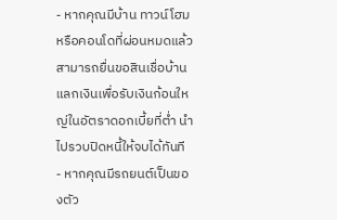- หากคุณมีบ้าน ทาวน์โฮม หรือคอนโดที่ผ่อนหมดแล้ว สามารถยื่นขอสินเชื่อบ้านแลกเงินเพื่อรับเงินก้อนใหญ่ในอัตราดอกเบี้ยที่ต่ำ นำไปรวบปิดหนี้ให้จบได้ทันที
- หากคุณมีรถยนต์เป็นของตัว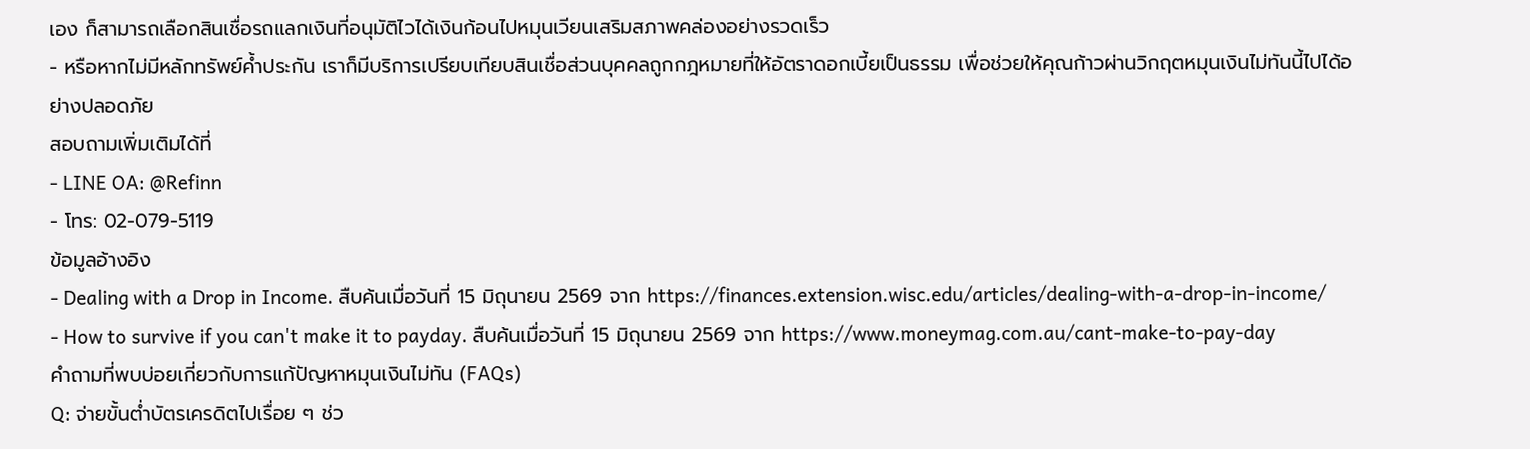เอง ก็สามารถเลือกสินเชื่อรถแลกเงินที่อนุมัติไวได้เงินก้อนไปหมุนเวียนเสริมสภาพคล่องอย่างรวดเร็ว
- หรือหากไม่มีหลักทรัพย์ค้ำประกัน เราก็มีบริการเปรียบเทียบสินเชื่อส่วนบุคคลถูกกฎหมายที่ให้อัตราดอกเบี้ยเป็นธรรม เพื่อช่วยให้คุณก้าวผ่านวิกฤตหมุนเงินไม่ทันนี้ไปได้อย่างปลอดภัย
สอบถามเพิ่มเติมได้ที่
- LINE OA: @Refinn
- โทร: 02-079-5119
ข้อมูลอ้างอิง
- Dealing with a Drop in Income. สืบค้นเมื่อวันที่ 15 มิถุนายน 2569 จาก https://finances.extension.wisc.edu/articles/dealing-with-a-drop-in-income/
- How to survive if you can't make it to payday. สืบค้นเมื่อวันที่ 15 มิถุนายน 2569 จาก https://www.moneymag.com.au/cant-make-to-pay-day
คำถามที่พบบ่อยเกี่ยวกับการแก้ปัญหาหมุนเงินไม่ทัน (FAQs)
Q: จ่ายขั้นต่ำบัตรเครดิตไปเรื่อย ๆ ช่ว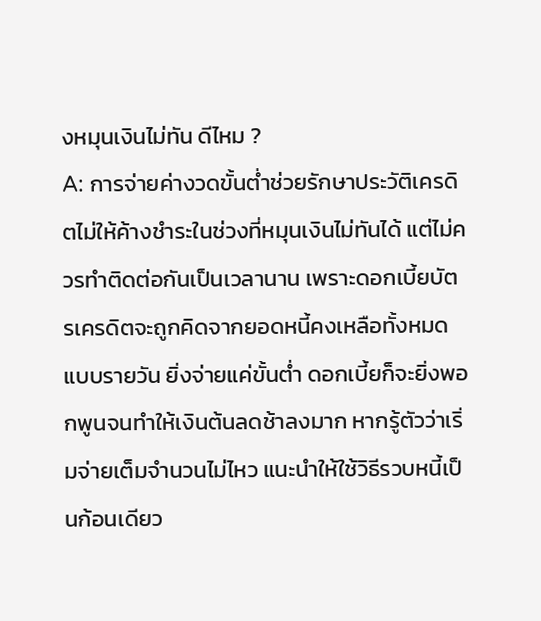งหมุนเงินไม่ทัน ดีไหม ?
A: การจ่ายค่างวดขั้นต่ำช่วยรักษาประวัติเครดิตไม่ให้ค้างชำระในช่วงที่หมุนเงินไม่ทันได้ แต่ไม่ควรทำติดต่อกันเป็นเวลานาน เพราะดอกเบี้ยบัตรเครดิตจะถูกคิดจากยอดหนี้คงเหลือทั้งหมดแบบรายวัน ยิ่งจ่ายแค่ขั้นต่ำ ดอกเบี้ยก็จะยิ่งพอกพูนจนทำให้เงินต้นลดช้าลงมาก หากรู้ตัวว่าเริ่มจ่ายเต็มจำนวนไม่ไหว แนะนำให้ใช้วิธีรวบหนี้เป็นก้อนเดียว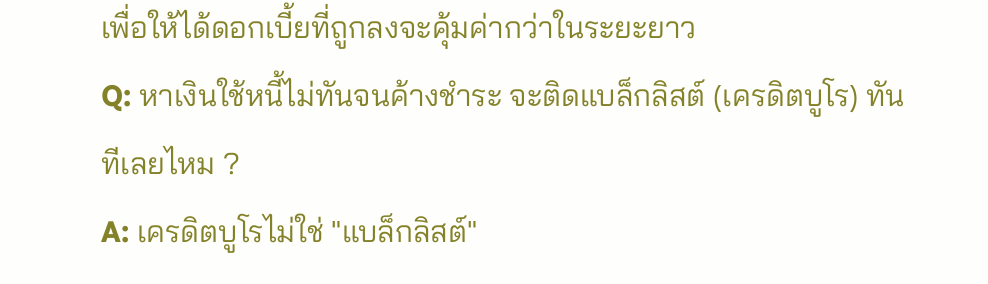เพื่อให้ได้ดอกเบี้ยที่ถูกลงจะคุ้มค่ากว่าในระยะยาว
Q: หาเงินใช้หนี้ไม่ทันจนค้างชำระ จะติดแบล็กลิสต์ (เครดิตบูโร) ทันทีเลยไหม ?
A: เครดิตบูโรไม่ใช่ "แบล็กลิสต์"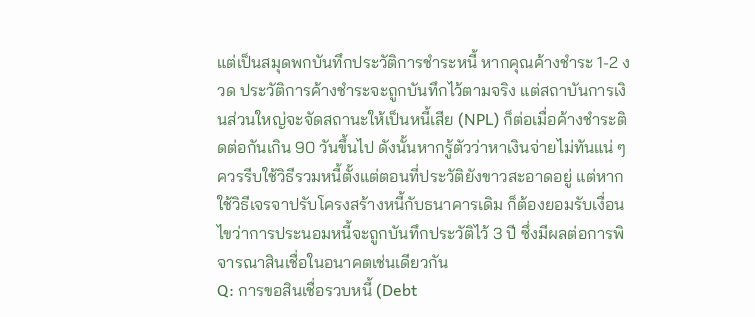แต่เป็นสมุดพกบันทึกประวัติการชำระหนี้ หากคุณค้างชำระ 1-2 งวด ประวัติการค้างชำระจะถูกบันทึกไว้ตามจริง แต่สถาบันการเงินส่วนใหญ่จะจัดสถานะให้เป็นหนี้เสีย (NPL) ก็ต่อเมื่อค้างชำระติดต่อกันเกิน 90 วันขึ้นไป ดังนั้นหากรู้ตัวว่าหาเงินจ่ายไม่ทันแน่ ๆ ควรรีบใช้วิธีรวมหนี้ตั้งแต่ตอนที่ประวัติยังขาวสะอาดอยู่ แต่หากใช้วิธีเจรจาปรับโครงสร้างหนี้กับธนาคารเดิม ก็ต้องยอมรับเงื่อนไขว่าการประนอมหนี้จะถูกบันทึกประวัติไว้ 3 ปี ซึ่งมีผลต่อการพิจารณาสินเชื่อในอนาคตเช่นเดียวกัน
Q: การขอสินเชื่อรวบหนี้ (Debt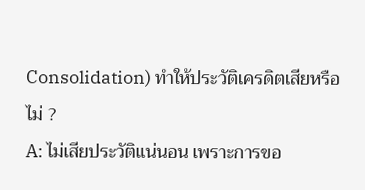Consolidation) ทำให้ประวัติเครดิตเสียหรือไม่ ?
A: ไม่เสียประวัติแน่นอน เพราะการขอ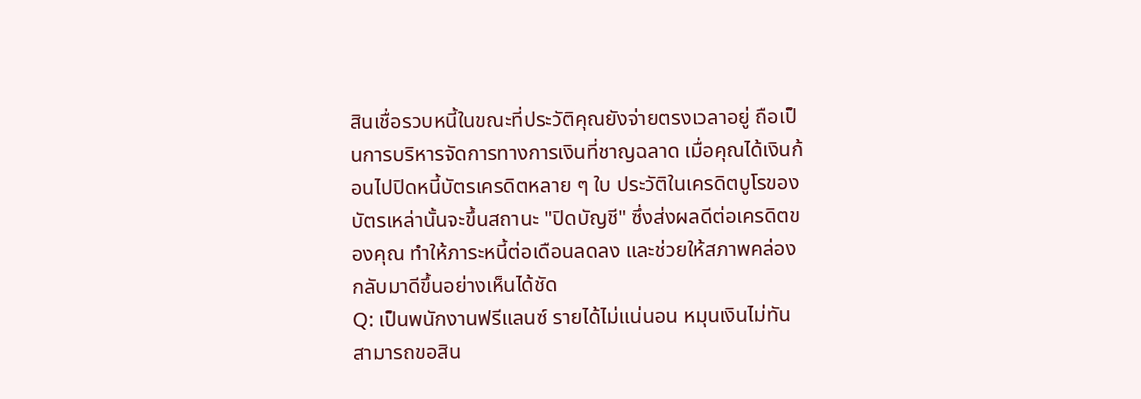สินเชื่อรวบหนี้ในขณะที่ประวัติคุณยังจ่ายตรงเวลาอยู่ ถือเป็นการบริหารจัดการทางการเงินที่ชาญฉลาด เมื่อคุณได้เงินก้อนไปปิดหนี้บัตรเครดิตหลาย ๆ ใบ ประวัติในเครดิตบูโรของบัตรเหล่านั้นจะขึ้นสถานะ "ปิดบัญชี" ซึ่งส่งผลดีต่อเครดิตของคุณ ทำให้ภาระหนี้ต่อเดือนลดลง และช่วยให้สภาพคล่องกลับมาดีขึ้นอย่างเห็นได้ชัด
Q: เป็นพนักงานฟรีแลนซ์ รายได้ไม่แน่นอน หมุนเงินไม่ทัน สามารถขอสิน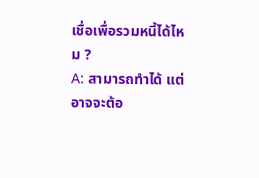เชื่อเพื่อรวมหนี้ได้ไหม ?
A: สามารถทำได้ แต่อาจจะต้อ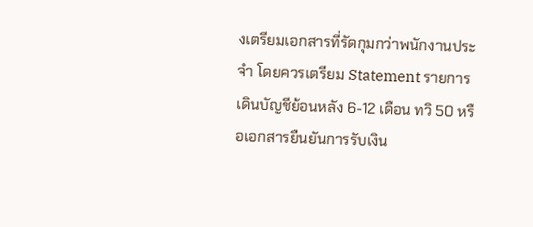งเตรียมเอกสารที่รัดกุมกว่าพนักงานประจำ โดยควรเตรียม Statement รายการเดินบัญชีย้อนหลัง 6-12 เดือน ทวิ 50 หรือเอกสารยืนยันการรับเงิน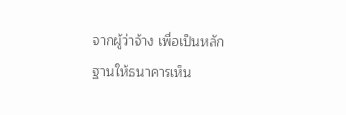จากผู้ว่าจ้าง เพื่อเป็นหลักฐานให้ธนาคารเห็น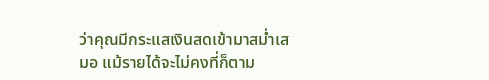ว่าคุณมีกระแสเงินสดเข้ามาสม่ำเสมอ แม้รายได้จะไม่คงที่ก็ตาม